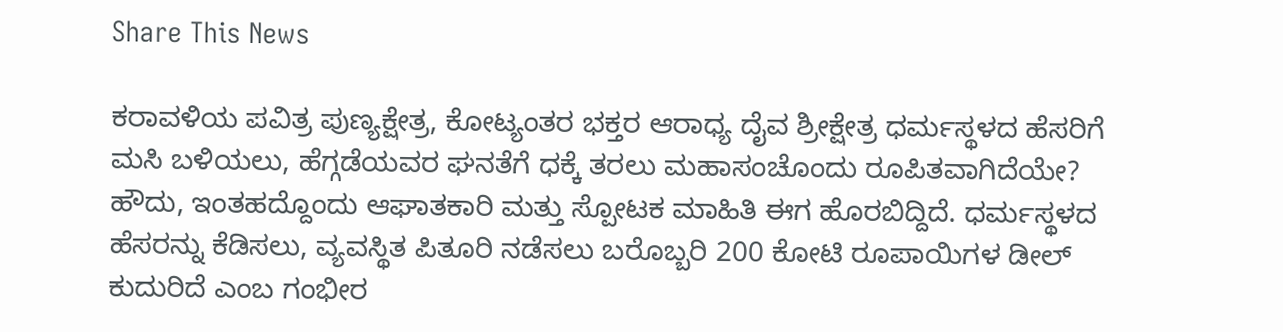Share This News

ಕರಾವಳಿಯ ಪವಿತ್ರ ಪುಣ್ಯಕ್ಷೇತ್ರ, ಕೋಟ್ಯಂತರ ಭಕ್ತರ ಆರಾಧ್ಯ ದೈವ ಶ್ರೀಕ್ಷೇತ್ರ ಧರ್ಮಸ್ಥಳದ ಹೆಸರಿಗೆ ಮಸಿ ಬಳಿಯಲು, ಹೆಗ್ಗಡೆಯವರ ಘನತೆಗೆ ಧಕ್ಕೆ ತರಲು ಮಹಾಸಂಚೊಂದು ರೂಪಿತವಾಗಿದೆಯೇ? ಹೌದು, ಇಂತಹದ್ದೊಂದು ಆಘಾತಕಾರಿ ಮತ್ತು ಸ್ಪೋಟಕ ಮಾಹಿತಿ ಈಗ ಹೊರಬಿದ್ದಿದೆ. ಧರ್ಮಸ್ಥಳದ ಹೆಸರನ್ನು ಕೆಡಿಸಲು, ವ್ಯವಸ್ಥಿತ ಪಿತೂರಿ ನಡೆಸಲು ಬರೊಬ್ಬರಿ 200 ಕೋಟಿ ರೂಪಾಯಿಗಳ ಡೀಲ್ ಕುದುರಿದೆ ಎಂಬ ಗಂಭೀರ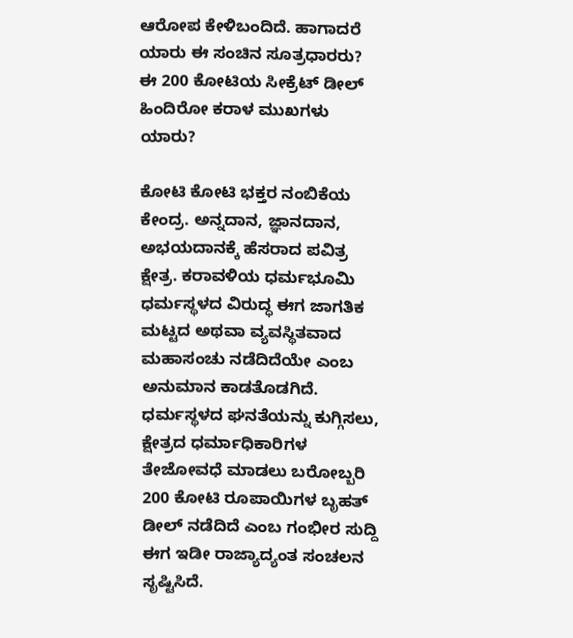ಆರೋಪ ಕೇಳಿಬಂದಿದೆ. ಹಾಗಾದರೆ ಯಾರು ಈ ಸಂಚಿನ ಸೂತ್ರಧಾರರು? ಈ 200 ಕೋಟಿಯ ಸೀಕ್ರೆಟ್ ಡೀಲ್ ಹಿಂದಿರೋ ಕರಾಳ ಮುಖಗಳು ಯಾರು?

ಕೋಟಿ ಕೋಟಿ ಭಕ್ತರ ನಂಬಿಕೆಯ ಕೇಂದ್ರ. ಅನ್ನದಾನ, ಜ್ಞಾನದಾನ, ಅಭಯದಾನಕ್ಕೆ ಹೆಸರಾದ ಪವಿತ್ರ ಕ್ಷೇತ್ರ. ಕರಾವಳಿಯ ಧರ್ಮಭೂಮಿ ಧರ್ಮಸ್ಥಳದ ವಿರುದ್ಧ ಈಗ ಜಾಗತಿಕ ಮಟ್ಟದ ಅಥವಾ ವ್ಯವಸ್ಥಿತವಾದ ಮಹಾಸಂಚು ನಡೆದಿದೆಯೇ ಎಂಬ ಅನುಮಾನ ಕಾಡತೊಡಗಿದೆ. ಧರ್ಮಸ್ಥಳದ ಘನತೆಯನ್ನು ಕುಗ್ಗಿಸಲು, ಕ್ಷೇತ್ರದ ಧರ್ಮಾಧಿಕಾರಿಗಳ ತೇಜೋವಧೆ ಮಾಡಲು ಬರೋಬ್ಬರಿ 200 ಕೋಟಿ ರೂಪಾಯಿಗಳ ಬೃಹತ್ ಡೀಲ್ ನಡೆದಿದೆ ಎಂಬ ಗಂಭೀರ ಸುದ್ದಿ ಈಗ ಇಡೀ ರಾಜ್ಯಾದ್ಯಂತ ಸಂಚಲನ ಸೃಷ್ಟಿಸಿದೆ.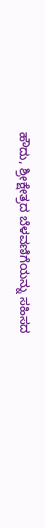ಹೌದು, ಶ್ರೀಕ್ಷೇತ್ರದ ಬೆಳವಣಿಗೆಯನ್ನು ಸಹಿಸದ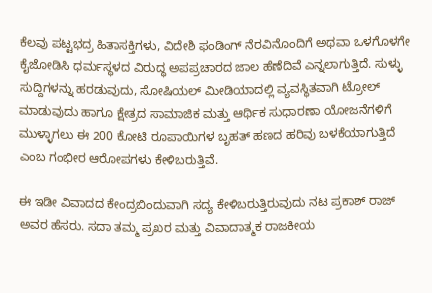ಕೆಲವು ಪಟ್ಟಭದ್ರ ಹಿತಾಸಕ್ತಿಗಳು, ವಿದೇಶಿ ಫಂಡಿಂಗ್ ನೆರವಿನೊಂದಿಗೆ ಅಥವಾ ಒಳಗೊಳಗೇ ಕೈಜೋಡಿಸಿ ಧರ್ಮಸ್ಥಳದ ವಿರುದ್ಧ ಅಪಪ್ರಚಾರದ ಜಾಲ ಹೆಣೆದಿವೆ ಎನ್ನಲಾಗುತ್ತಿದೆ. ಸುಳ್ಳು ಸುದ್ದಿಗಳನ್ನು ಹರಡುವುದು, ಸೋಷಿಯಲ್ ಮೀಡಿಯಾದಲ್ಲಿ ವ್ಯವಸ್ಥಿತವಾಗಿ ಟ್ರೋಲ್ ಮಾಡುವುದು ಹಾಗೂ ಕ್ಷೇತ್ರದ ಸಾಮಾಜಿಕ ಮತ್ತು ಆರ್ಥಿಕ ಸುಧಾರಣಾ ಯೋಜನೆಗಳಿಗೆ ಮುಳ್ಳಾಗಲು ಈ 200 ಕೋಟಿ ರೂಪಾಯಿಗಳ ಬೃಹತ್ ಹಣದ ಹರಿವು ಬಳಕೆಯಾಗುತ್ತಿದೆ ಎಂಬ ಗಂಭೀರ ಆರೋಪಗಳು ಕೇಳಿಬರುತ್ತಿವೆ.

ಈ ಇಡೀ ವಿವಾದದ ಕೇಂದ್ರಬಿಂದುವಾಗಿ ಸದ್ಯ ಕೇಳಿಬರುತ್ತಿರುವುದು ನಟ ಪ್ರಕಾಶ್ ರಾಜ್ ಅವರ ಹೆಸರು. ಸದಾ ತಮ್ಮ ಪ್ರಖರ ಮತ್ತು ವಿವಾದಾತ್ಮಕ ರಾಜಕೀಯ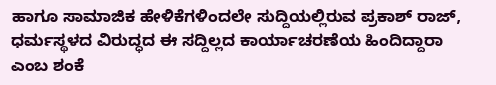ಹಾಗೂ ಸಾಮಾಜಿಕ ಹೇಳಿಕೆಗಳಿಂದಲೇ ಸುದ್ದಿಯಲ್ಲಿರುವ ಪ್ರಕಾಶ್ ರಾಜ್, ಧರ್ಮಸ್ಥಳದ ವಿರುದ್ಧದ ಈ ಸದ್ದಿಲ್ಲದ ಕಾರ್ಯಾಚರಣೆಯ ಹಿಂದಿದ್ದಾರಾ ಎಂಬ ಶಂಕೆ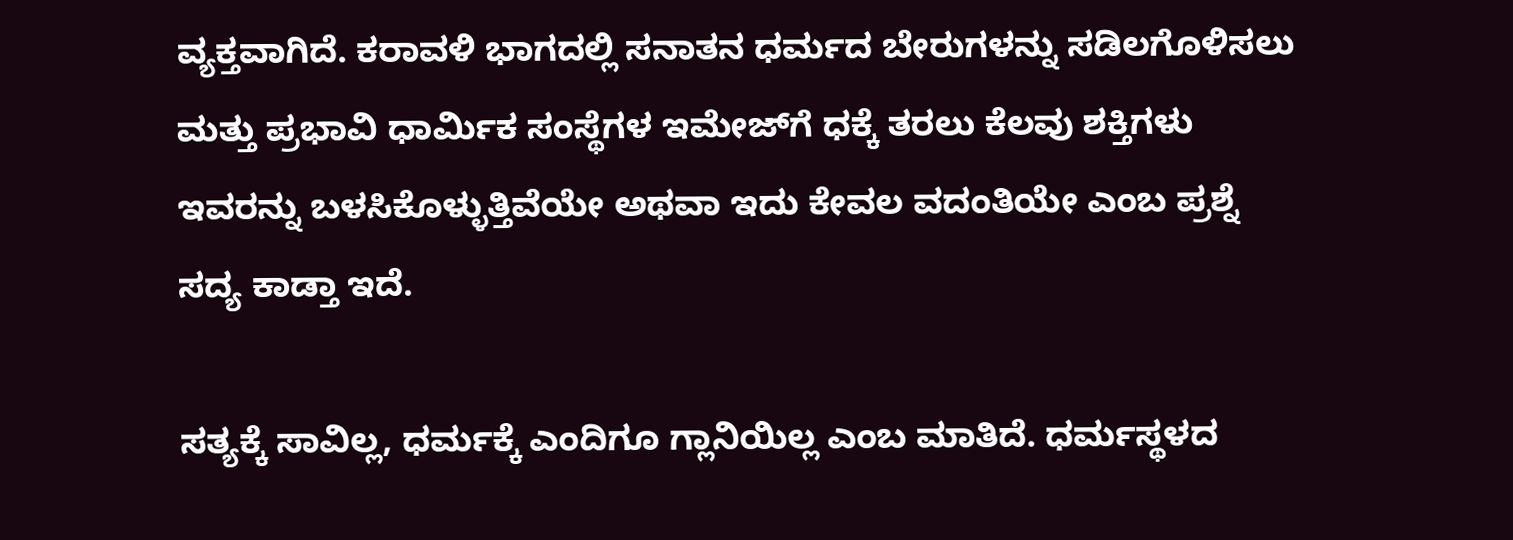ವ್ಯಕ್ತವಾಗಿದೆ. ಕರಾವಳಿ ಭಾಗದಲ್ಲಿ ಸನಾತನ ಧರ್ಮದ ಬೇರುಗಳನ್ನು ಸಡಿಲಗೊಳಿಸಲು ಮತ್ತು ಪ್ರಭಾವಿ ಧಾರ್ಮಿಕ ಸಂಸ್ಥೆಗಳ ಇಮೇಜ್‌ಗೆ ಧಕ್ಕೆ ತರಲು ಕೆಲವು ಶಕ್ತಿಗಳು ಇವರನ್ನು ಬಳಸಿಕೊಳ್ಳುತ್ತಿವೆಯೇ ಅಥವಾ ಇದು ಕೇವಲ ವದಂತಿಯೇ ಎಂಬ ಪ್ರಶ್ನೆ ಸದ್ಯ ಕಾಡ್ತಾ ಇದೆ.

ಸತ್ಯಕ್ಕೆ ಸಾವಿಲ್ಲ, ಧರ್ಮಕ್ಕೆ ಎಂದಿಗೂ ಗ್ಲಾನಿಯಿಲ್ಲ ಎಂಬ ಮಾತಿದೆ. ಧರ್ಮಸ್ಥಳದ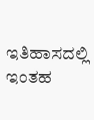ಇತಿಹಾಸದಲ್ಲಿ ಇಂತಹ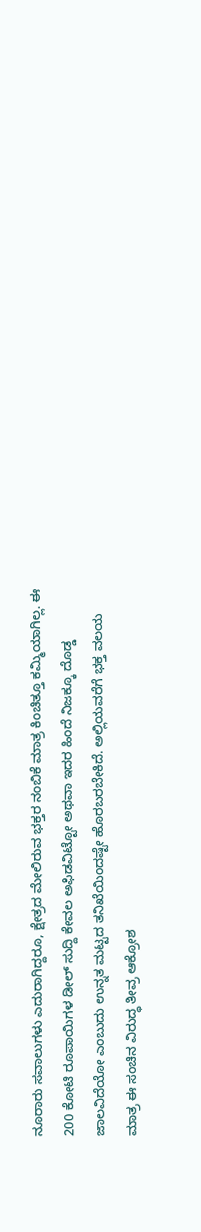ನೂರಾರು ಸವಾಲುಗಳು ಎದುರಾಗಿದ್ದರೂ, ಕ್ಷೇತ್ರದ ಮೇಲಿರುವ ಭಕ್ತರ ನಂಬಿಕೆ ಮಾತ್ರ ಕಿಂಚಿತ್ತೂ ಕಮ್ಮಿಯಾಗಿಲ್ಲ. ಈ 200 ಕೋಟಿ ರೂಪಾಯಿಗಳ ಡೀಲ್ ಸುದ್ದಿ ಕೇವಲ ಅಫಿಡವಿಟ್ಟೋ ಅಥವಾ ಇದರ ಹಿಂದೆ ನಿಜಕ್ಕೂ ದೊಡ್ಡ ಜಾಲವಿದೆಯೋ ಎಂಬುದು ಉನ್ನತ ಮಟ್ಟದ ತನಿಖೆಯಿಂದಷ್ಟೇ ಹೊರಬರಬೇಕಿದೆ. ಅಲ್ಲಿಯವರೆಗೆ ಭಕ್ತ ವಲಯ ಮಾತ್ರ ಈ ಸಂಚಿನ ವಿರುದ್ಧ ತೀವ್ರ ಆಕ್ರೋಶ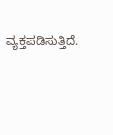ವ್ಯಕ್ತಪಡಿಸುತ್ತಿದೆ.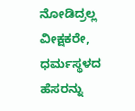ನೋಡಿದ್ರಲ್ಲ ವೀಕ್ಷಕರೇ, ಧರ್ಮಸ್ಥಳದ ಹೆಸರನ್ನು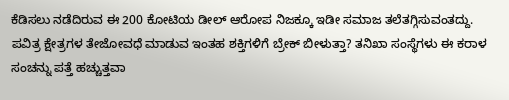ಕೆಡಿಸಲು ನಡೆದಿರುವ ಈ 200 ಕೋಟಿಯ ಡೀಲ್ ಆರೋಪ ನಿಜಕ್ಕೂ ಇಡೀ ಸಮಾಜ ತಲೆತಗ್ಗಿಸುವಂತದ್ದು. ಪವಿತ್ರ ಕ್ಷೇತ್ರಗಳ ತೇಜೋವಧೆ ಮಾಡುವ ಇಂತಹ ಶಕ್ತಿಗಳಿಗೆ ಬ್ರೇಕ್ ಬೀಳುತ್ತಾ? ತನಿಖಾ ಸಂಸ್ಥೆಗಳು ಈ ಕರಾಳ ಸಂಚನ್ನು ಪತ್ತೆ ಹಚ್ಚುತ್ತವಾ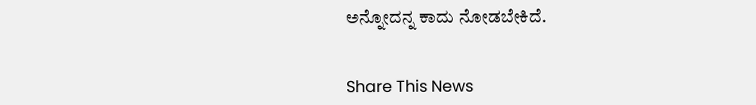ಅನ್ನೋದನ್ನ ಕಾದು ನೋಡಬೇಕಿದೆ.


Share This News